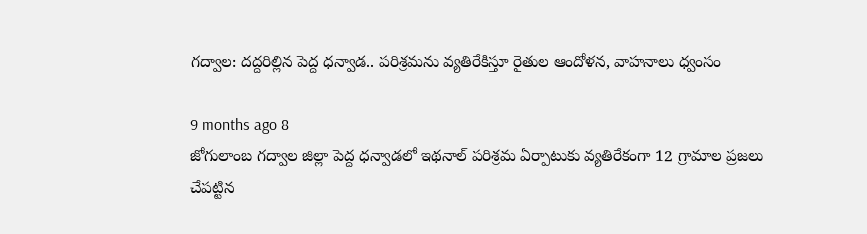గద్వాల: దద్దరిల్లిన పెద్ద ధన్వాడ.. పరిశ్రమను వ్యతిరేకిస్తూ రైతుల ఆందోళన, వాహనాలు ధ్వంసం

9 months ago 8
జోగులాంబ గద్వాల జిల్లా పెద్ద ధన్వాడలో ఇథనాల్ పరిశ్రమ ఏర్పాటుకు వ్యతిరేకంగా 12 గ్రామాల ప్రజలు చేపట్టిన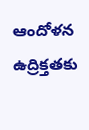ఆందోళన ఉద్రిక్తతకు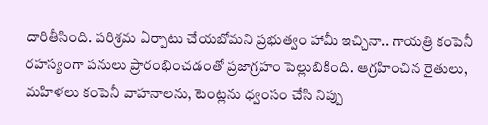దారితీసింది. పరిశ్రమ ఏర్పాటు చేయబోమని ప్రభుత్వం హామీ ఇచ్చినా.. గాయత్రి కంపెనీ రహస్యంగా పనులు ప్రారంభించడంతో ప్రజాగ్రహం పెల్లుబికింది. ఆగ్రహించిన రైతులు, మహిళలు కంపెనీ వాహనాలను, టెంట్లను ధ్వంసం చేసి నిప్పు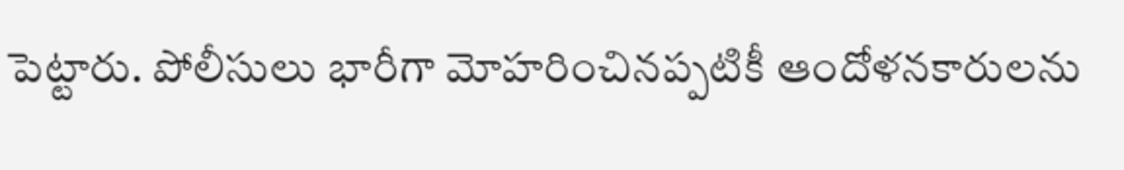పెట్టారు. పోలీసులు భారీగా మోహరించినప్పటికీ ఆందోళనకారులను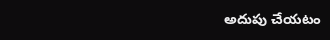అదుపు చేయటం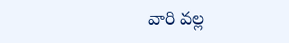వారి వల్ల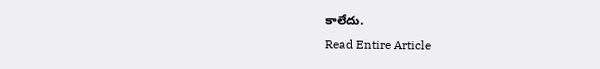కాలేదు.
Read Entire Article